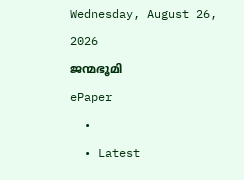Wednesday, August 26, 2026
ജന്മഭൂമി
ePaper
  •
  • Latest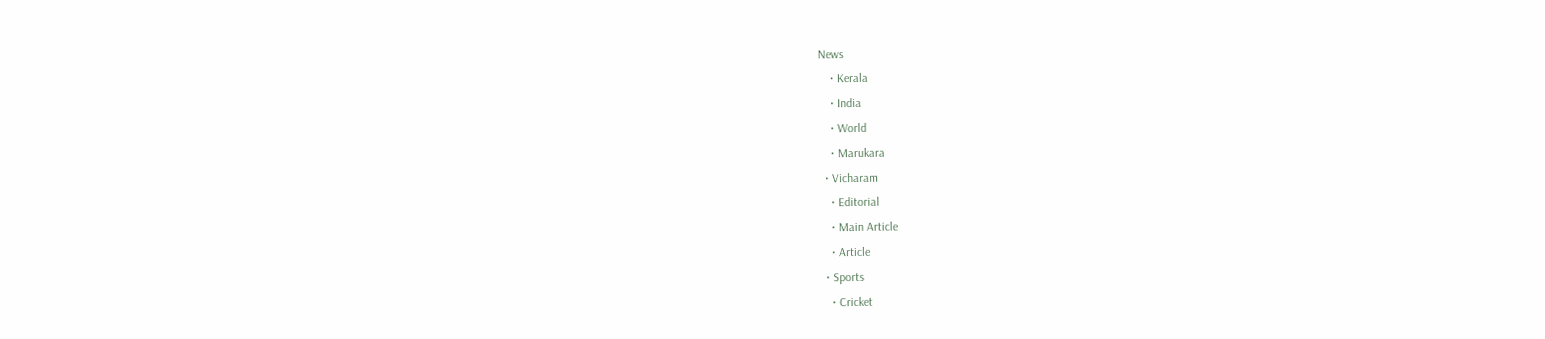News
    • Kerala
    • India
    • World
    • Marukara
  • Vicharam
    • Editorial
    • Main Article
    • Article
  • Sports
    • Cricket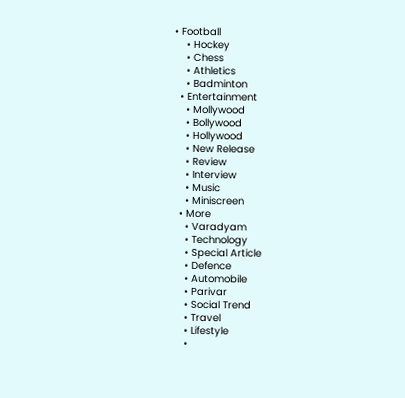• Football
    • Hockey
    • Chess
    • Athletics
    • Badminton
  • Entertainment
    • Mollywood
    • Bollywood
    • Hollywood
    • New Release
    • Review
    • Interview
    • Music
    • Miniscreen
  • More
    • Varadyam
    • Technology
    • Special Article
    • Defence
    • Automobile
    • Parivar
    • Social Trend
    • Travel
    • Lifestyle
    •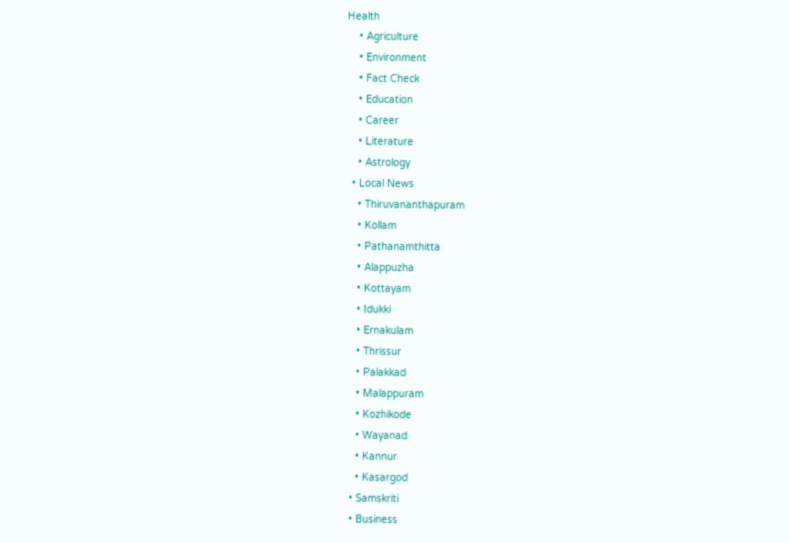Health
    • Agriculture
    • Environment
    • Fact Check
    • Education
    • Career
    • Literature
    • Astrology
  • Local News
    • Thiruvananthapuram
    • Kollam
    • Pathanamthitta
    • Alappuzha
    • Kottayam
    • Idukki
    • Ernakulam
    • Thrissur
    • Palakkad
    • Malappuram
    • Kozhikode
    • Wayanad
    • Kannur
    • Kasargod
  • Samskriti
  • Business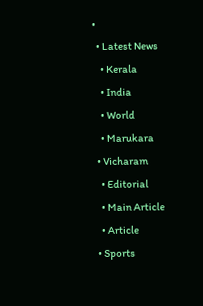•
  • Latest News
    • Kerala
    • India
    • World
    • Marukara
  • Vicharam
    • Editorial
    • Main Article
    • Article
  • Sports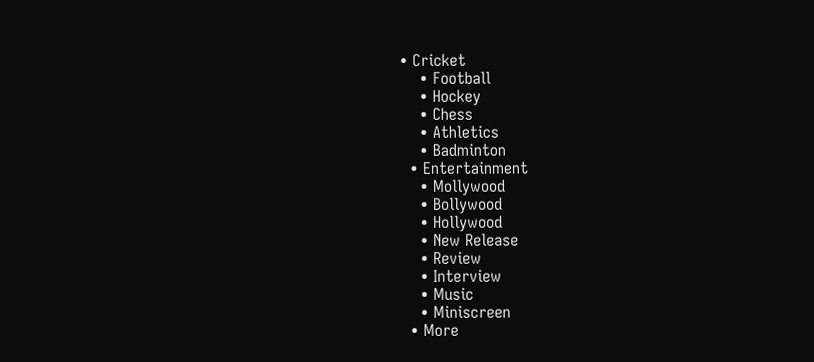• Cricket
    • Football
    • Hockey
    • Chess
    • Athletics
    • Badminton
  • Entertainment
    • Mollywood
    • Bollywood
    • Hollywood
    • New Release
    • Review
    • Interview
    • Music
    • Miniscreen
  • More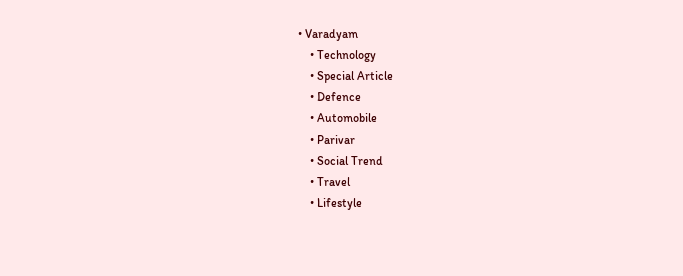• Varadyam
    • Technology
    • Special Article
    • Defence
    • Automobile
    • Parivar
    • Social Trend
    • Travel
    • Lifestyle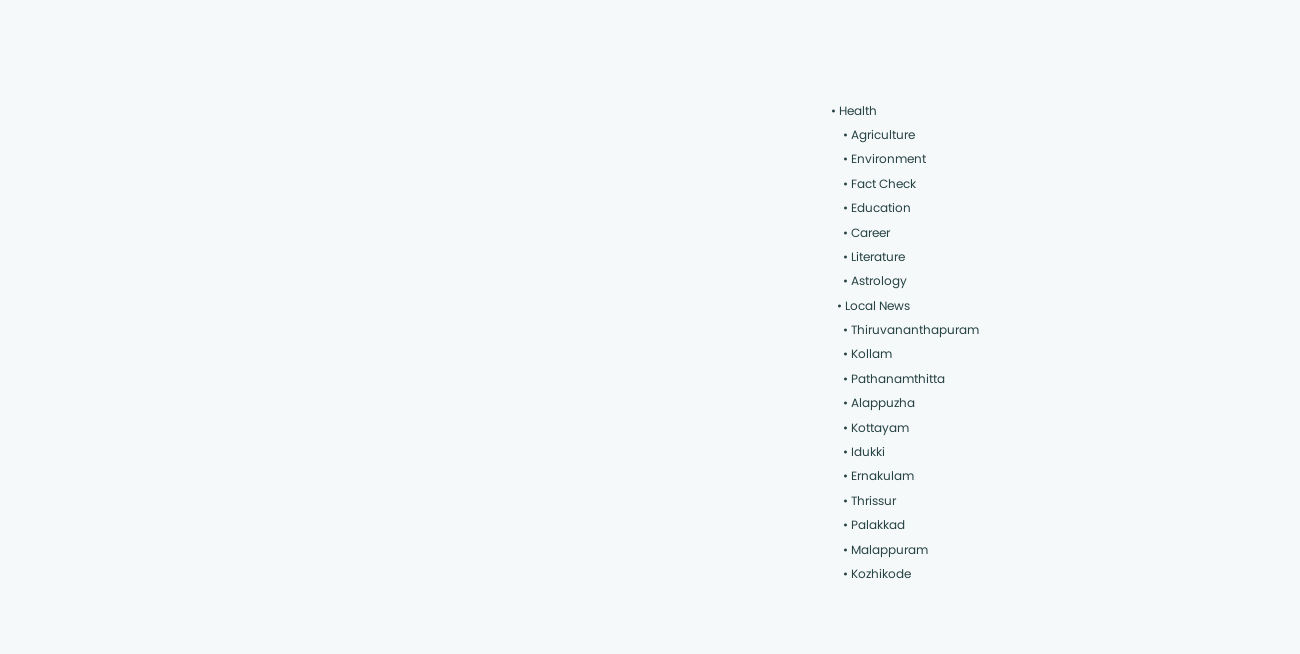• Health
    • Agriculture
    • Environment
    • Fact Check
    • Education
    • Career
    • Literature
    • Astrology
  • Local News
    • Thiruvananthapuram
    • Kollam
    • Pathanamthitta
    • Alappuzha
    • Kottayam
    • Idukki
    • Ernakulam
    • Thrissur
    • Palakkad
    • Malappuram
    • Kozhikode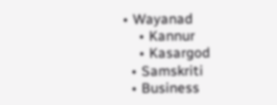• Wayanad
    • Kannur
    • Kasargod
  • Samskriti
  • Business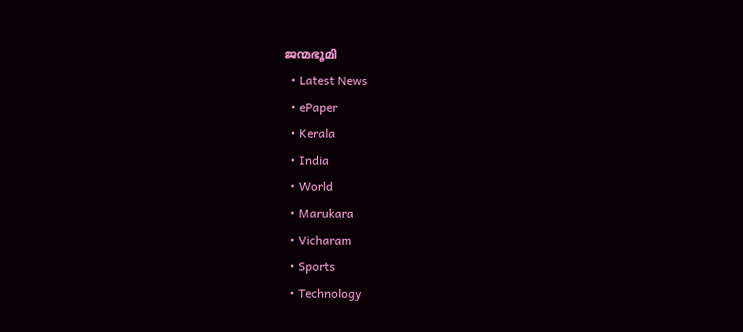ജന്മഭൂമി
  • Latest News
  • ePaper
  • Kerala
  • India
  • World
  • Marukara
  • Vicharam
  • Sports
  • Technology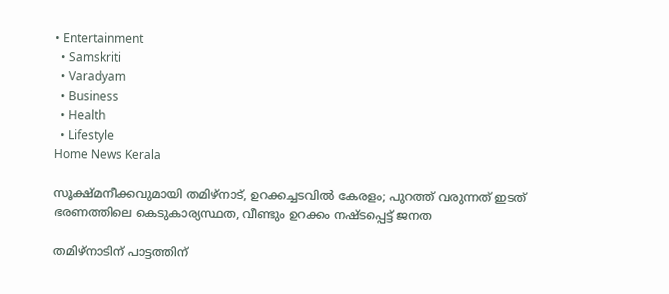• Entertainment
  • Samskriti
  • Varadyam
  • Business
  • Health
  • Lifestyle
Home News Kerala

സൂക്ഷ്മനീക്കവുമായി തമിഴ്‌നാട്, ഉറക്കച്ചടവില്‍ കേരളം; പുറത്ത് വരുന്നത് ഇടത് ഭരണത്തിലെ കെടുകാര്യസ്ഥത, വീണ്ടും ഉറക്കം നഷ്ടപ്പെട്ട് ജനത

തമിഴ്‌നാടിന് പാട്ടത്തിന്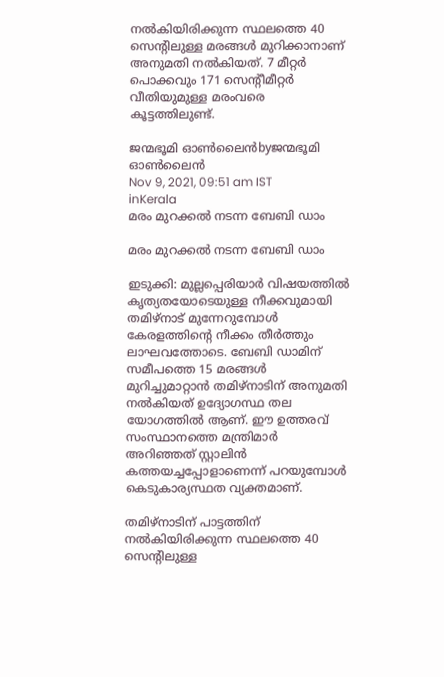നല്‍കിയിരിക്കുന്ന സ്ഥലത്തെ 40 സെന്റിലുള്ള മരങ്ങള്‍ മുറിക്കാനാണ് അനുമതി നല്‍കിയത്. 7 മീറ്റര്‍ പൊക്കവും 171 സെന്റീമീറ്റര്‍ വീതിയുമുള്ള മരംവരെ കൂട്ടത്തിലുണ്ട്.

ജന്മഭൂമി ഓണ്‍ലൈന്‍byജന്മഭൂമി ഓണ്‍ലൈന്‍
Nov 9, 2021, 09:51 am IST
inKerala
മരം മുറക്കല്‍ നടന്ന ബേബി ഡാം

മരം മുറക്കല്‍ നടന്ന ബേബി ഡാം

ഇടുക്കി: മുല്ലപ്പെരിയാര്‍ വിഷയത്തില്‍ കൃത്യതയോടെയുള്ള നീക്കവുമായി തമിഴ്‌നാട് മുന്നേറുമ്പോള്‍ കേരളത്തിന്റെ നീക്കം തീര്‍ത്തും ലാഘവത്തോടെ. ബേബി ഡാമിന് സമീപത്തെ 15 മരങ്ങള്‍ മുറിച്ചുമാറ്റാന്‍ തമിഴ്‌നാടിന് അനുമതി നല്‍കിയത് ഉദ്യോഗസ്ഥ തല യോഗത്തില്‍ ആണ്. ഈ ഉത്തരവ് സംസ്ഥാനത്തെ മന്ത്രിമാര്‍ അറിഞ്ഞത് സ്റ്റാലിന്‍ കത്തയച്ചപ്പോളാണെന്ന് പറയുമ്പോള്‍ കെടുകാര്യസ്ഥത വ്യക്തമാണ്.

തമിഴ്‌നാടിന് പാട്ടത്തിന് നല്‍കിയിരിക്കുന്ന സ്ഥലത്തെ 40 സെന്റിലുള്ള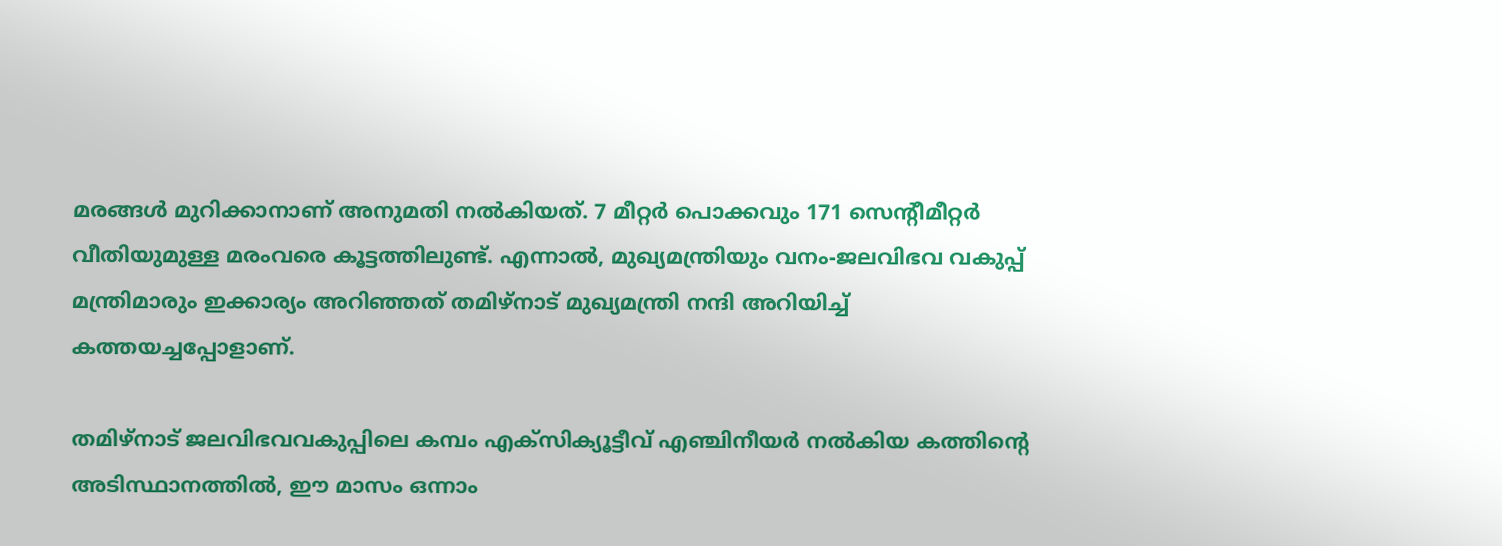മരങ്ങള്‍ മുറിക്കാനാണ് അനുമതി നല്‍കിയത്. 7 മീറ്റര്‍ പൊക്കവും 171 സെന്റീമീറ്റര്‍ വീതിയുമുള്ള മരംവരെ കൂട്ടത്തിലുണ്ട്. എന്നാല്‍, മുഖ്യമന്ത്രിയും വനം-ജലവിഭവ വകുപ്പ് മന്ത്രിമാരും ഇക്കാര്യം അറിഞ്ഞത് തമിഴ്‌നാട് മുഖ്യമന്ത്രി നന്ദി അറിയിച്ച് കത്തയച്ചപ്പോളാണ്.

തമിഴ്‌നാട് ജലവിഭവവകുപ്പിലെ കമ്പം എക്‌സിക്യൂട്ടീവ് എഞ്ചിനീയര്‍ നല്‍കിയ കത്തിന്റെ അടിസ്ഥാനത്തില്‍, ഈ മാസം ഒന്നാം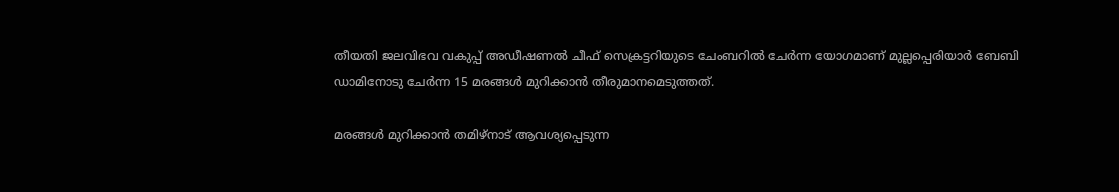തീയതി ജലവിഭവ വകുപ്പ് അഡീഷണല്‍ ചീഫ് സെക്രട്ടറിയുടെ ചേംബറില്‍ ചേര്‍ന്ന യോഗമാണ് മുല്ലപ്പെരിയാര്‍ ബേബി ഡാമിനോടു ചേര്‍ന്ന 15 മരങ്ങള്‍ മുറിക്കാന്‍ തീരുമാനമെടുത്തത്.

മരങ്ങള്‍ മുറിക്കാന്‍ തമിഴ്‌നാട് ആവശ്യപ്പെടുന്ന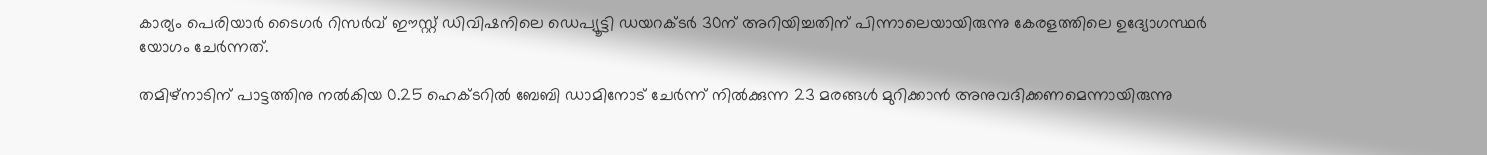കാര്യം പെരിയാര്‍ ടൈഗര്‍ റിസര്‍വ് ഈസ്റ്റ് ഡിവിഷനിലെ ഡെപ്യൂട്ടി ഡയറക്ടര്‍ 30ന് അറിയിച്ചതിന് പിന്നാലെയായിരുന്നു കേരളത്തിലെ ഉദ്യോഗസ്ഥര്‍ യോഗം ചേര്‍ന്നത്.

തമിഴ്‌നാടിന് പാട്ടത്തിനു നല്‍കിയ 0.25 ഹെക്ടറില്‍ ബേബി ഡാമിനോട് ചേര്‍ന്ന് നില്‍ക്കുന്ന 23 മരങ്ങള്‍ മുറിക്കാന്‍ അനുവദിക്കണമെന്നായിരുന്നു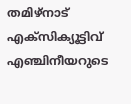തമിഴ്‌നാട് എക്‌സിക്യൂട്ടിവ് എഞ്ചിനീയറുടെ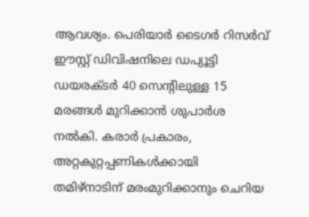ആവശ്യം. പെരിയാര്‍ ടൈഗര്‍ റിസര്‍വ് ഈസ്റ്റ് ഡിവിഷനിലെ ഡപ്യൂട്ടി ഡയരക്ടര്‍ 40 സെന്റിലുള്ള 15 മരങ്ങള്‍ മുറിക്കാന്‍ ശുപാര്‍ശ നല്‍കി. കരാര്‍ പ്രകാരം, അറ്റകുറ്റപ്പണികള്‍ക്കായി തമിഴ്‌നാടിന് മരംമുറിക്കാനും ചെറിയ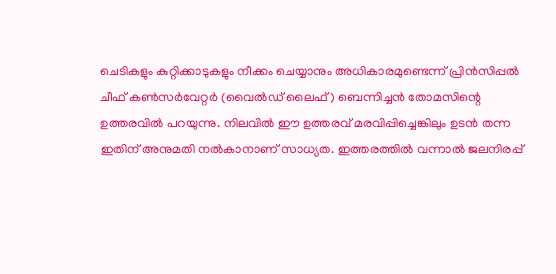ചെടികളും കുറ്റിക്കാടുകളും നീക്കം ചെയ്യാനും അധികാരമുണ്ടെന്ന് പ്രിന്‍സിപ്പല്‍ ചീഫ് കണ്‍സര്‍വേറ്റര്‍ (വൈല്‍ഡ് ലൈഫ്) ബെന്നിച്ചന്‍ തോമസിന്റെ ഉത്തരവില്‍ പറയുന്നു. നിലവില്‍ ഈ ഉത്തരവ് മരവിപ്പിച്ചെങ്കിലും ഉടന്‍ തന്ന ഇതിന് അനുമതി നല്‍കാനാണ് സാധ്യത. ഇത്തരത്തില്‍ വന്നാല്‍ ജലനിരപ്പ്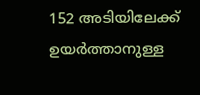152 അടിയിലേക്ക് ഉയര്‍ത്താനുള്ള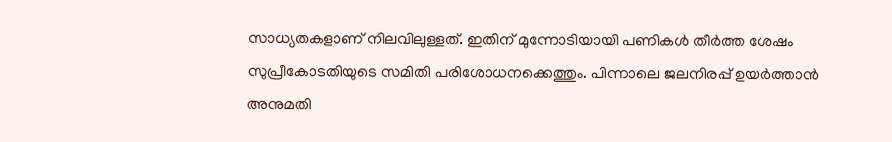സാധ്യതകളാണ് നിലവിലുള്ളത്. ഇതിന് മുന്നോടിയായി പണികള്‍ തീര്‍ത്ത ശേഷം സുപ്രീകോടതിയുടെ സമിതി പരിശോധനക്കെത്തും. പിന്നാലെ ജലനിരപ്പ് ഉയര്‍ത്താന്‍ അനുമതി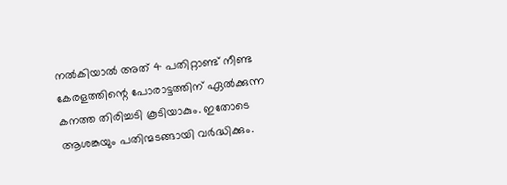നല്‍കിയാല്‍ അത് 4 പതിറ്റാണ്ട് നീണ്ട കേരളത്തിന്റെ പോരാട്ടത്തിന് ഏല്‍ക്കുന്ന കനത്ത തിരിച്ചടി കൂടിയാകും. ഇതോടെ ആശങ്കയും പതിന്മടങ്ങായി വര്‍ദ്ധിക്കും.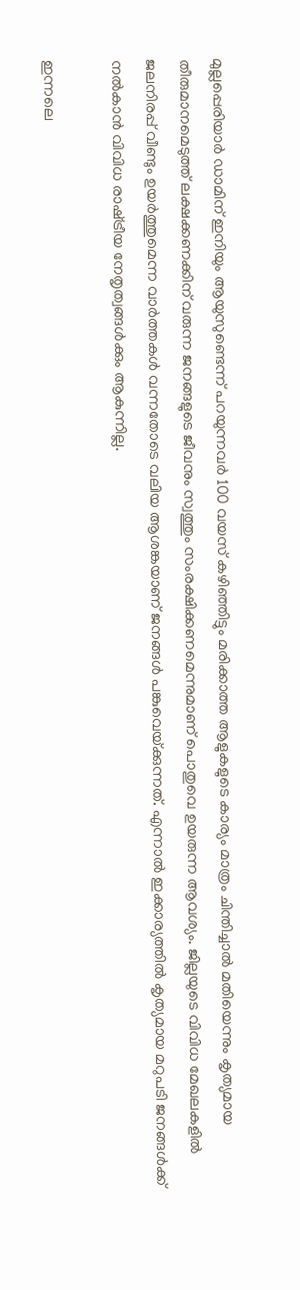മുല്ലപ്പെരിയാര്‍ ഡാമിന് ഇനിയും ആയുസുണ്ടെന്ന് പറയുന്നവര്‍ 100 വയസ് കഴിഞ്ഞിട്ടും മരിക്കാത്ത ആളുകളുടെ കാര്യം മാത്രം ചിന്തിച്ചാല്‍ മതിയെന്നും കൃത്യമായ തീരുമാനമെടുത്ത് ലക്ഷക്കണക്കിന് വരുന്ന ജനങ്ങളുടെ ജീവനും സ്വത്തും സംരക്ഷിക്കണമെന്നുമാണ് പൊതുവെ ഉയരുന്ന ആവശ്യം. ജില്ലയുടെ വിവിധ മേഖലകളില്‍ ജലനിരപ്പ് വീണ്ടും ഉയര്‍ത്തുമെന്ന വാര്‍ത്തകള്‍ വന്നതോടെ വലിയ ആശങ്കയാണ് ജനങ്ങള്‍ പങ്കുവെയ്‌ക്കുന്നത്. എന്നാല്‍ ഇക്കാര്യത്തില്‍ കൃത്യമായ മറുപടി ജനങ്ങള്‍ക്ക് നല്‍കാന്‍ വിവിധ രാഷ്‌ട്രീയ നേതൃത്വങ്ങള്‍ക്കും ആകുന്നില്ല.

ഇന്നലെ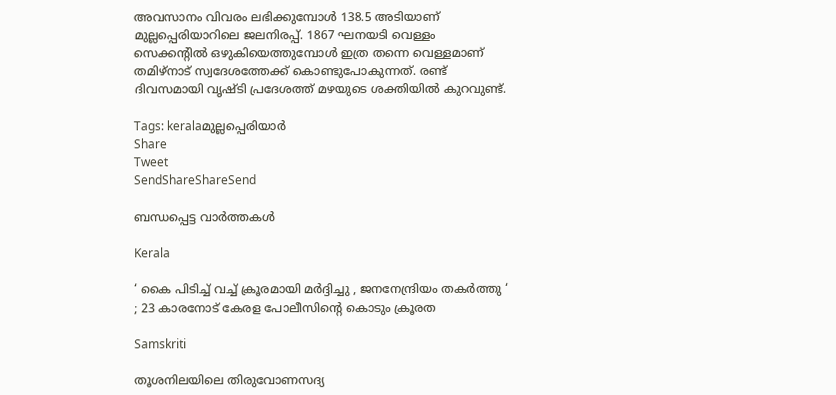അവസാനം വിവരം ലഭിക്കുമ്പോള്‍ 138.5 അടിയാണ് മുല്ലപ്പെരിയാറിലെ ജലനിരപ്പ്. 1867 ഘനയടി വെള്ളം സെക്കന്റില്‍ ഒഴുകിയെത്തുമ്പോള്‍ ഇത്ര തന്നെ വെള്ളമാണ് തമിഴ്നാട് സ്വദേശത്തേക്ക് കൊണ്ടുപോകുന്നത്. രണ്ട് ദിവസമായി വൃഷ്ടി പ്രദേശത്ത് മഴയുടെ ശക്തിയില്‍ കുറവുണ്ട്.

Tags: keralaമുല്ലപ്പെരിയാര്‍
Share
Tweet
SendShareShareSend

ബന്ധപ്പെട്ട വാര്‍ത്തകള്‍

Kerala

‘ കൈ പിടിച്ച് വച്ച് ക്രൂരമായി മർദ്ദിച്ചു , ജനനേന്ദ്രിയം തകർത്തു ‘ ; 23 കാരനോട് കേരള പോലീസിന്റെ കൊടും ക്രൂരത

Samskriti

തൂശനിലയിലെ തിരുവോണസദ്യ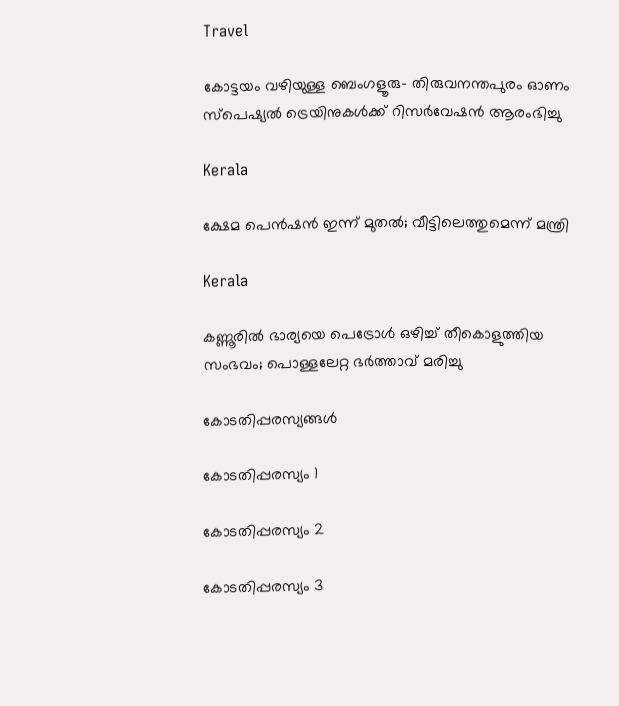Travel

കോട്ടയം വഴിയുള്ള ബെംഗളൂരു- തിരുവനന്തപുരം ഓണം സ്‌പെഷ്യല്‍ ട്രെയിനുകള്‍ക്ക് റിസര്‍വേഷന്‍ ആരംഭിച്ചു

Kerala

ക്ഷേമ പെന്‍ഷന്‍ ഇന്ന് മുതല്‍; വീട്ടിലെത്തുമെന്ന് മന്ത്രി

Kerala

കണ്ണൂരില്‍ ഭാര്യയെ പെട്രോള്‍ ഒഴിച്ച്‌ തീകൊളുത്തിയ സംഭവം; പൊള്ളലേറ്റ ഭര്‍ത്താവ് മരിച്ചു

കോടതിപ്പരസ്യങ്ങള്‍

കോടതിപ്പരസ്യം 1

കോടതിപ്പരസ്യം 2

കോടതിപ്പരസ്യം 3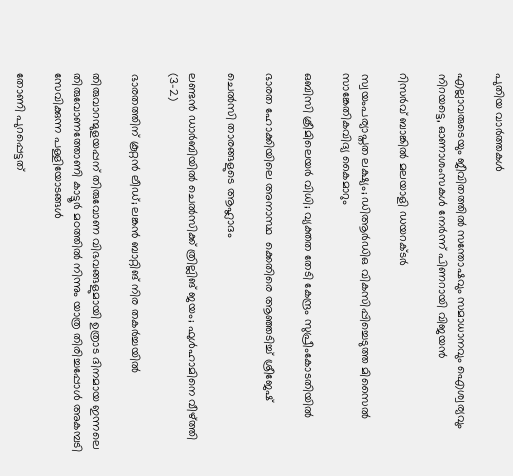പുതിയ വാര്‍ത്തകള്‍

എല്ലാവരുടെയും ജീവിതത്തിൽ സന്തോഷവും സമാധാനവും ഐശ്വര്യവും നിറയട്ടെ, ഓണാശംസകൾ നേർന്ന് പിണറായി വിജയൻ

റിസര്‍വ് ബാങ്കില്‍ മലയാളി ഡയറക്ടര്‍

സ്വയംപര്യാപ്തത ലക്ഷ്യം; ഡിആര്‍ഡിഒ വികസിപ്പിച്ചെടുത്ത മിസൈല്‍ സാങ്കേതികവിദ്യ കൈമാറും

ഒബിസി ക്രീമിലെയര്‍ വിധി; വ്യക്തത തേടി കേന്ദ്രം സുപ്രീംകോടതിയില്‍

ഭാരത ഹോക്കിയിലെ അനാസ്ഥ  ക്കെതിരെ ആഞ്ഞടിച്ച് ശ്രീജേഷ്

ചെല്‍സി താരങ്ങളുടെ ആഹ്ലാദം

ലണ്ടന്‍ ഡാര്‍ബിയില്‍ ചെല്‍സിക്ക് ത്രില്ലിങ് ജയം; ഫുള്‍ഹാമിനെ വീഴ്‌ത്തി (3-2)

ഭാരതത്തിന് കൂറ്റന്‍ ലീഡ്; ലങ്കന്‍ ബാറ്റിങ് നിര തകര്‍ച്ചയില്‍

തിരുവാറന്മുളയപ്പന് തിരുവോണ വിഭവങ്ങളുമായി ഉത്രാട ദിനമായ ഇന്നലെ തിരുവോണത്തോണി കാട്ടൂര്‍ മഠത്തില്‍ നിന്നും യാത്ര തിരിച്ചപ്പോള്‍ അകമ്പടി സേവിക്കുന്ന പള്ളിയോടങ്ങള്‍

തോണി പുറപ്പെട്ടത്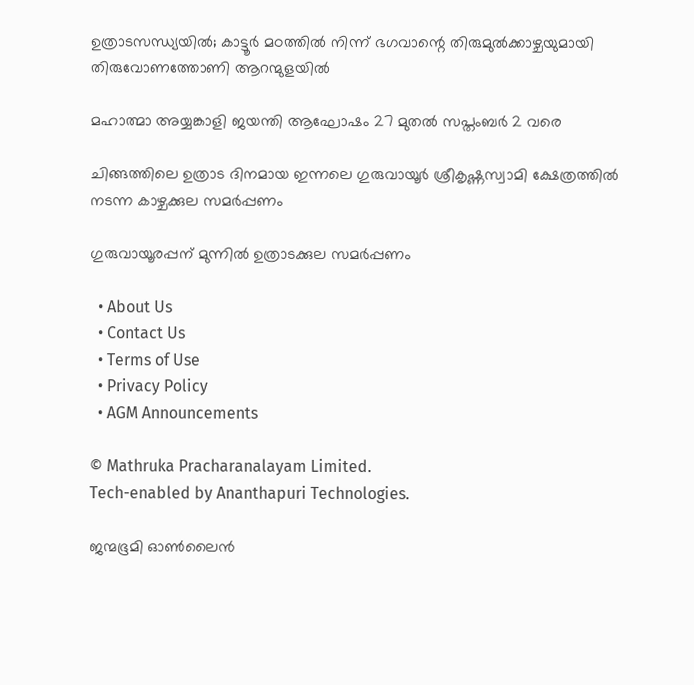ഉത്രാടസന്ധ്യയില്‍; കാട്ടൂര്‍ മഠത്തില്‍ നിന്ന് ഭഗവാന്റെ തിരുമുല്‍ക്കാഴ്ചയുമായി തിരുവോണത്തോണി ആറന്മുളയില്‍

മഹാത്മാ അയ്യങ്കാളി ജയന്തി ആഘോഷം 27 മുതല്‍ സപ്തംബര്‍ 2 വരെ

ചിങ്ങത്തിലെ ഉത്രാട ദിനമായ ഇന്നലെ ഗുരുവായൂര്‍ ശ്രീകൃഷ്ണസ്വാമി ക്ഷേത്രത്തില്‍ നടന്ന കാഴ്ചക്കുല സമര്‍പ്പണം

ഗുരുവായൂരപ്പന് മുന്നില്‍ ഉത്രാടക്കുല സമര്‍പ്പണം

  • About Us
  • Contact Us
  • Terms of Use
  • Privacy Policy
  • AGM Announcements

© Mathruka Pracharanalayam Limited.
Tech-enabled by Ananthapuri Technologies.

ജന്മഭൂമി ഓണ്‍ലൈന്‍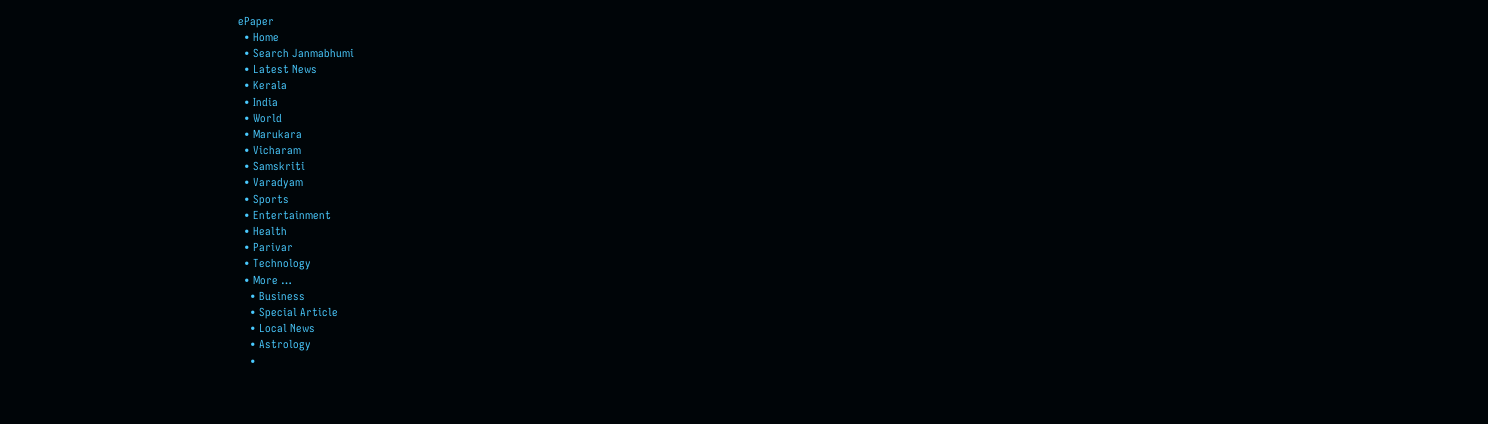ePaper
  • Home
  • Search Janmabhumi
  • Latest News
  • Kerala
  • India
  • World
  • Marukara
  • Vicharam
  • Samskriti
  • Varadyam
  • Sports
  • Entertainment
  • Health
  • Parivar
  • Technology
  • More …
    • Business
    • Special Article
    • Local News
    • Astrology
    •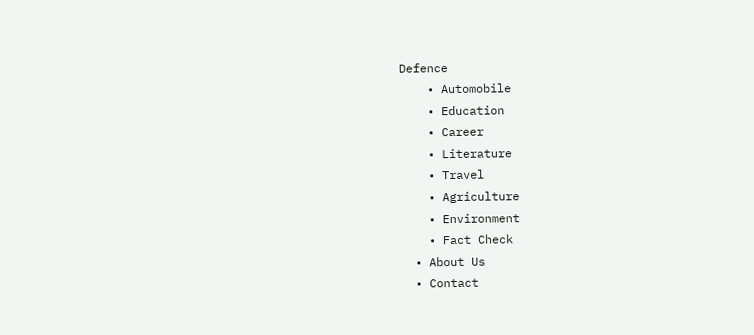Defence
    • Automobile
    • Education
    • Career
    • Literature
    • Travel
    • Agriculture
    • Environment
    • Fact Check
  • About Us
  • Contact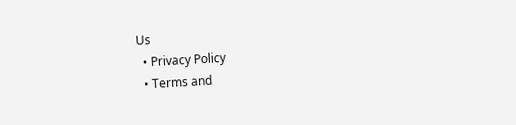Us
  • Privacy Policy
  • Terms and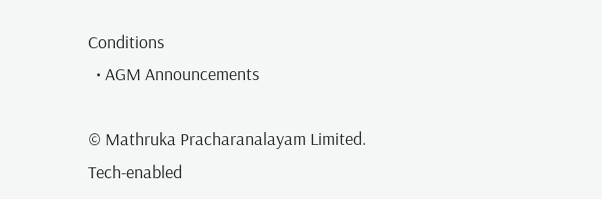Conditions
  • AGM Announcements

© Mathruka Pracharanalayam Limited.
Tech-enabled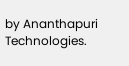by Ananthapuri Technologies.